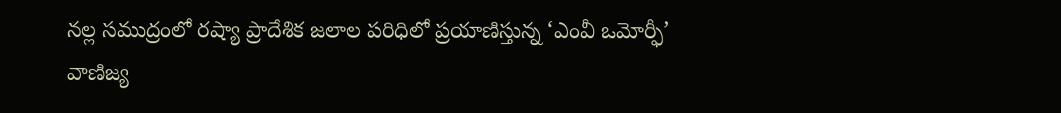నల్ల సముద్రంలో రష్యా ప్రాదేశిక జలాల పరిధిలో ప్రయాణిస్తున్న ‘ఎంవీ ఒమోర్ఫీ’ వాణిజ్య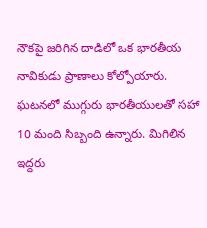నౌకపై జరిగిన దాడిలో ఒక భారతీయ నావికుడు ప్రాణాలు కోల్పోయారు. ఘటనలో ముగ్గురు భారతీయులతో సహా 10 మంది సిబ్బంది ఉన్నారు. మిగిలిన ఇద్దరు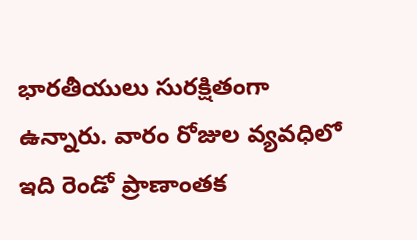భారతీయులు సురక్షితంగా ఉన్నారు. వారం రోజుల వ్యవధిలో ఇది రెండో ప్రాణాంతక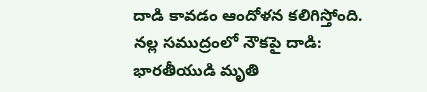దాడి కావడం ఆందోళన కలిగిస్తోంది.
నల్ల సముద్రంలో నౌకపై దాడి: భారతీయుడి మృతి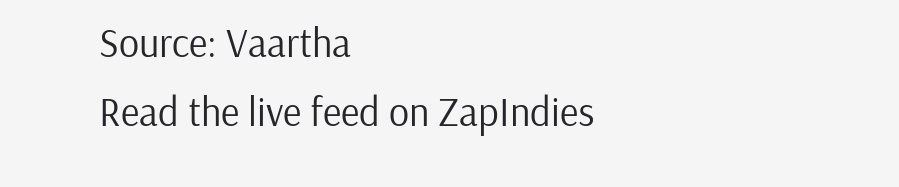Source: Vaartha
Read the live feed on ZapIndies